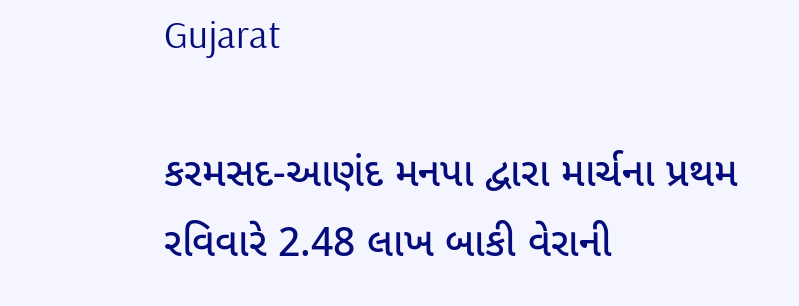Gujarat

કરમસદ-આણંદ મનપા દ્વારા માર્ચના પ્રથમ રવિવારે 2.48 લાખ બાકી વેરાની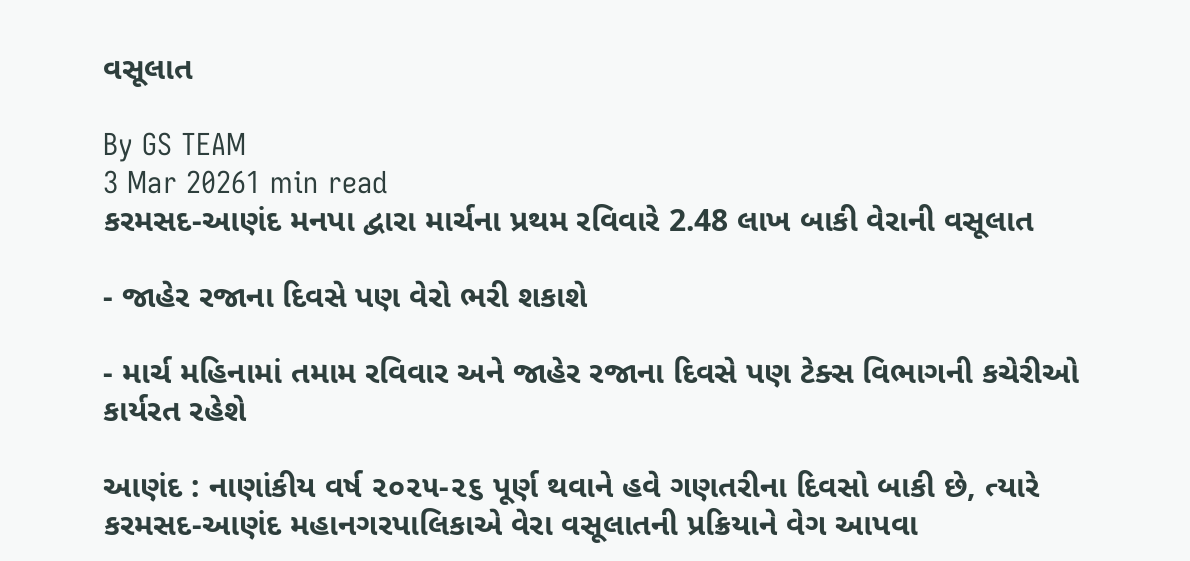વસૂલાત

By GS TEAM
3 Mar 20261 min read
કરમસદ-આણંદ મનપા દ્વારા માર્ચના પ્રથમ રવિવારે 2.48 લાખ બાકી વેરાની વસૂલાત

- જાહેર રજાના દિવસે પણ વેરો ભરી શકાશે

- માર્ચ મહિનામાં તમામ રવિવાર અને જાહેર રજાના દિવસે પણ ટેક્સ વિભાગની કચેરીઓ કાર્યરત રહેશે

આણંદ : નાણાંકીય વર્ષ ૨૦૨૫-૨૬ પૂર્ણ થવાને હવે ગણતરીના દિવસો બાકી છે, ત્યારે કરમસદ-આણંદ મહાનગરપાલિકાએ વેરા વસૂલાતની પ્રક્રિયાને વેગ આપવા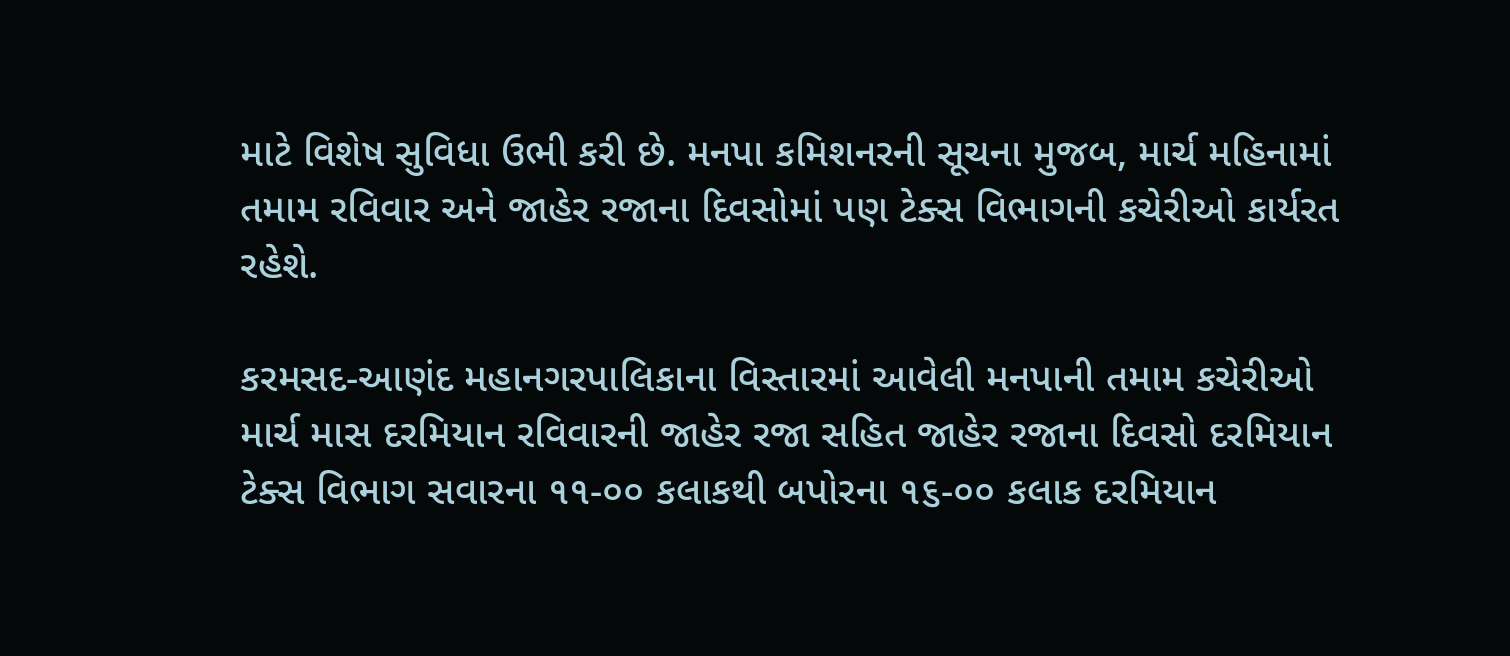માટે વિશેષ સુવિધા ઉભી કરી છે. મનપા કમિશનરની સૂચના મુજબ, માર્ચ મહિનામાં તમામ રવિવાર અને જાહેર રજાના દિવસોમાં પણ ટેક્સ વિભાગની કચેરીઓ કાર્યરત રહેશે.

કરમસદ-આણંદ મહાનગરપાલિકાના વિસ્તારમાં આવેલી મનપાની તમામ કચેરીઓ માર્ચ માસ દરમિયાન રવિવારની જાહેર રજા સહિત જાહેર રજાના દિવસો દરમિયાન ટેક્સ વિભાગ સવારના ૧૧-૦૦ કલાકથી બપોરના ૧૬-૦૦ કલાક દરમિયાન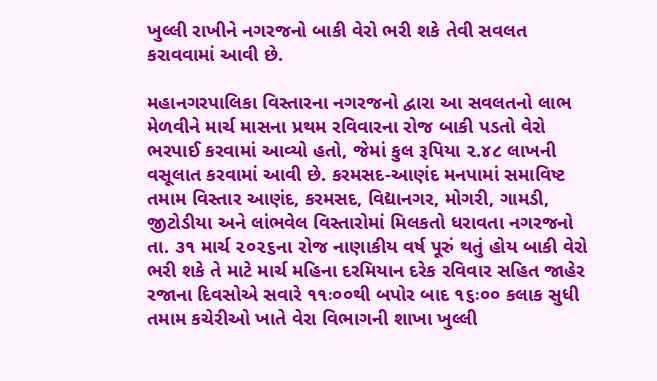ખુલ્લી રાખીને નગરજનો બાકી વેરો ભરી શકે તેવી સવલત કરાવવામાં આવી છે.

મહાનગરપાલિકા વિસ્તારના નગરજનો દ્વારા આ સવલતનો લાભ મેળવીને માર્ચ માસના પ્રથમ રવિવારના રોજ બાકી પડતો વેરો ભરપાઈ કરવામાં આવ્યો હતો, જેમાં કુલ રૂપિયા ૨.૪૮ લાખની વસૂલાત કરવામાં આવી છે. કરમસદ-આણંદ મનપામાં સમાવિષ્ટ તમામ વિસ્તાર આણંદ, કરમસદ, વિદ્યાનગર, મોગરી, ગામડી, જીટોડીયા અને લાંભવેલ વિસ્તારોમાં મિલકતો ધરાવતા નગરજનો તા. ૩૧ માર્ચ ૨૦૨૬ના રોજ નાણાકીય વર્ષ પૂરું થતું હોય બાકી વેરો ભરી શકે તે માટે માર્ચ મહિના દરમિયાન દરેક રવિવાર સહિત જાહેર રજાના દિવસોએ સવારે ૧૧ઃ૦૦થી બપોર બાદ ૧૬ઃ૦૦ કલાક સુધી તમામ કચેરીઓ ખાતે વેરા વિભાગની શાખા ખુલ્લી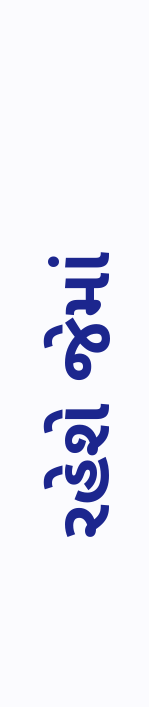રહેશે જેમાં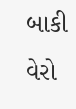બાકી વેરો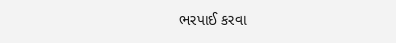ભરપાઈ કરવા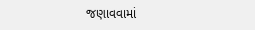જણાવવામાં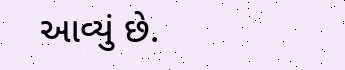આવ્યું છે.